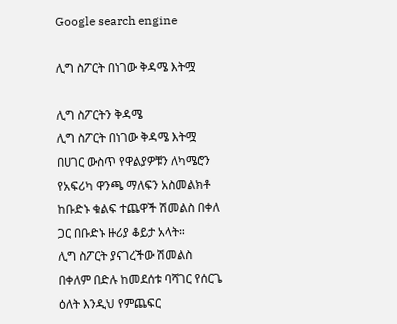Google search engine

ሊግ ስፖርት በነገው ቅዳሜ እትሟ

ሊግ ስፖርትን ቅዳሜ
ሊግ ስፖርት በነገው ቅዳሜ እትሟ
በሀገር ውስጥ የዋልያዎቹን ለካሜሮን የአፍሪካ ዋንጫ ማለፍን አስመልክቶ ከቡድኑ ቁልፍ ተጨዋች ሽመልስ በቀለ ጋር በቡድኑ ዙሪያ ቆይታ አላት።
ሊግ ስፖርት ያናገረችው ሽመልስ በቀለም በድሉ ከመደሰቱ ባሻገር የሰርጌ ዕለት እንዲህ የምጨፍር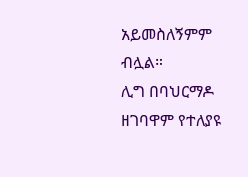አይመስለኝምም ብሏል።
ሊግ በባህርማዶ ዘገባዋም የተለያዩ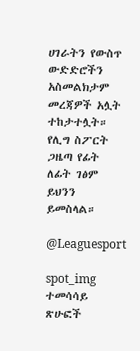ሀገራትን የውስጥ ውድድሮችን አስመልክታም መረጃዎች አሏት ተከታተሏት።
የሊግ ስፖርት ጋዜጣ የፊት ለፊት ገፅም ይህንን ይመስላል።

@Leaguesport

spot_img
ተመሳሳይ ጽሁፎች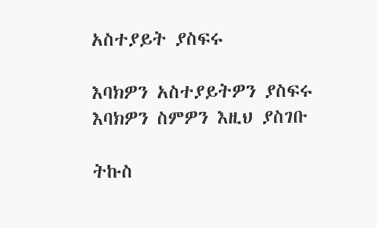አስተያይት ያስፍሩ

እባክዎን አስተያይትዎን ያስፍሩ
እባክዎን ስምዎን እዚህ ያስገቡ

ትኩስ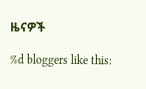ዜናዎች

%d bloggers like this: